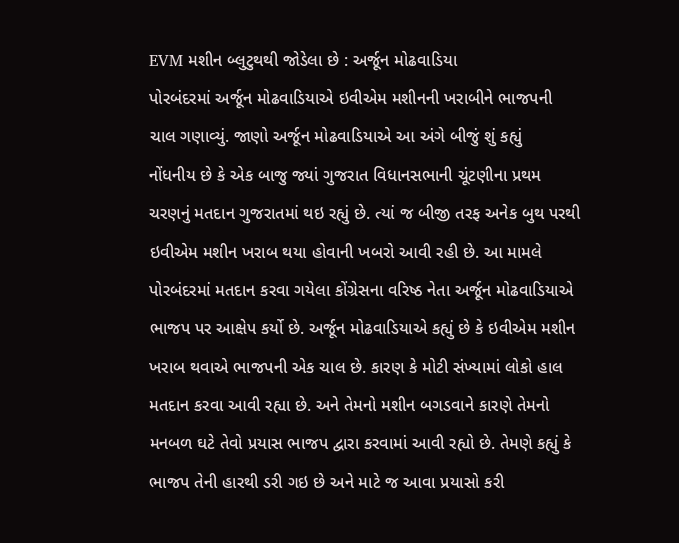EVM મશીન બ્લુટુથથી જોડેલા છે : અર્જૂન મોઢવાડિયા
પોરબંદરમાં અર્જૂન મોઢવાડિયાએ ઇવીએમ મશીનની ખરાબીને ભાજપની ચાલ ગણાવ્યું. જાણો અર્જૂન મોઢવાડિયાએ આ અંગે બીજું શું કહ્યું
નોંધનીય છે કે એક બાજુ જ્યાં ગુજરાત વિધાનસભાની ચૂંટણીના પ્રથમ ચરણનું મતદાન ગુજરાતમાં થઇ રહ્યું છે. ત્યાં જ બીજી તરફ અનેક બુથ પરથી ઇવીએમ મશીન ખરાબ થયા હોવાની ખબરો આવી રહી છે. આ મામલે પોરબંદરમાં મતદાન કરવા ગયેલા કોંગ્રેસના વરિષ્ઠ નેતા અર્જૂન મોઢવાડિયાએ ભાજપ પર આક્ષેપ કર્યો છે. અર્જૂન મોઢવાડિયાએ કહ્યું છે કે ઇવીએમ મશીન ખરાબ થવાએ ભાજપની એક ચાલ છે. કારણ કે મોટી સંખ્યામાં લોકો હાલ મતદાન કરવા આવી રહ્યા છે. અને તેમનો મશીન બગડવાને કારણે તેમનો મનબળ ઘટે તેવો પ્રયાસ ભાજપ દ્વારા કરવામાં આવી રહ્યો છે. તેમણે કહ્યું કે ભાજપ તેની હારથી ડરી ગઇ છે અને માટે જ આવા પ્રયાસો કરી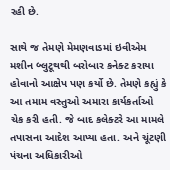રહી છે.

સાથે જ તેમણે મેમણવાડમાં ઇવીએમ મશીન બ્લુટૂથથી બરોબાર કનેક્ટ કરાયા હોવાનો આક્ષેપ પણ કર્યો છે. તેમણે કહ્યું કે આ તમામ વસ્તુઓ અમારા કાર્યકર્તાઓ ચેક કરી હતી. જે બાદ કલેક્ટરે આ મામલે તપાસના આદેશ આપ્યા હતા. અને ચૂંટણી પંચના અધિકારીઓ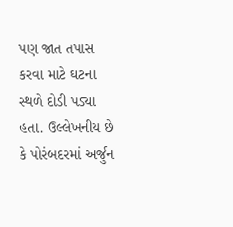પણ જાત તપાસ કરવા માટે ઘટના સ્થળે દોડી પડ્યા હતા. ઉલ્લેખનીય છે કે પોરંબદરમાં અર્જુન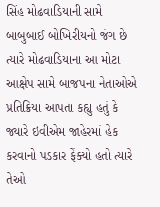સિંહ મોઢવાડિયાની સામે બાબુબાઈ બોખિરીયનો જંગ છે ત્યારે મોઢવાડિયાના આ મોટા આક્ષેપ સામે બાજપના નેતાઓએ પ્રતિક્રિયા આપતા કહ્યુ હતું કે જ્યારે ઇવીએમ જાહેરમાં હેક કરવાનો પડકાર ફેંક્યો હતો ત્યારે તેઓ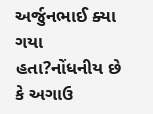અર્જુનભાઈ ક્યા ગયા હતા?નોંધનીય છે કે અગાઉ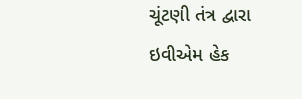ચૂંટણી તંત્ર દ્વારા ઇવીએમ હેક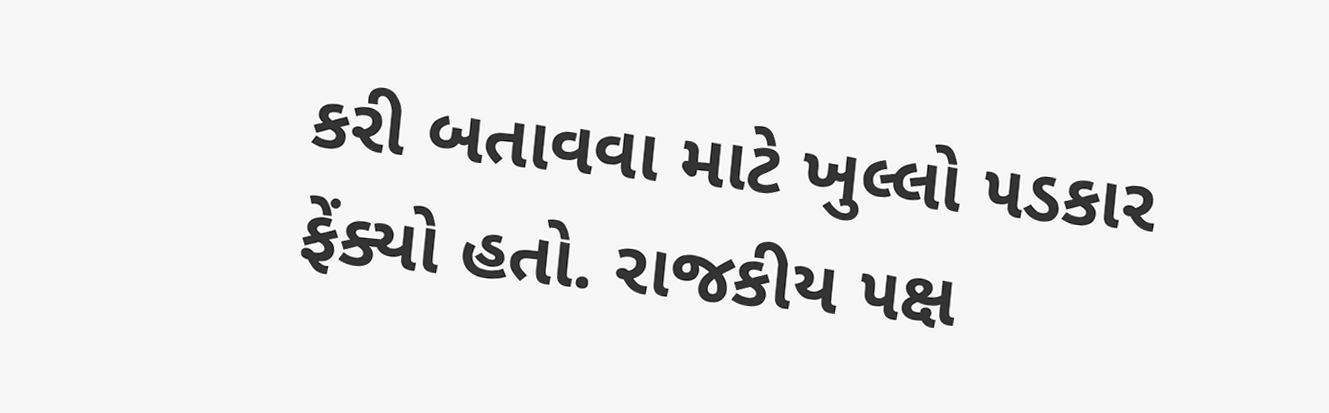કરી બતાવવા માટે ખુલ્લો ૫ડકાર ફેંક્યો હતો. રાજકીય ૫ક્ષ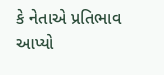કે નેતાએ પ્રતિભાવ આપ્યો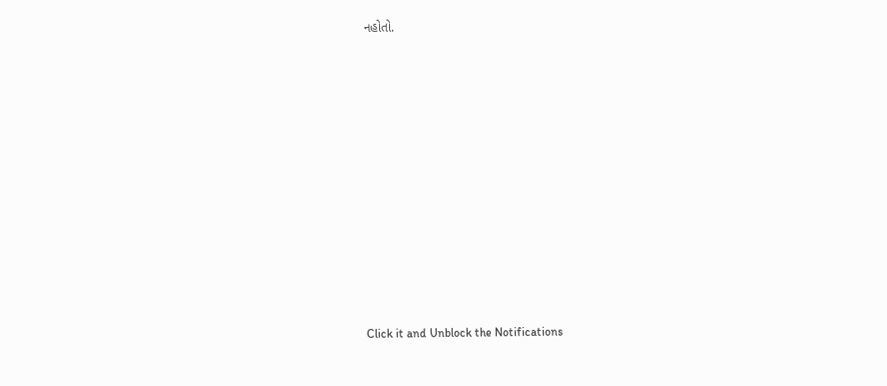નહોતો.












Click it and Unblock the Notifications